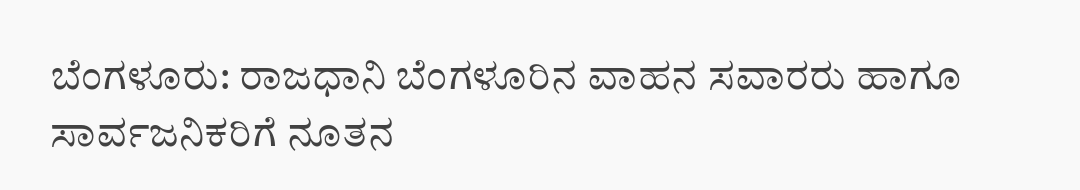ಬೆಂಗಳೂರು: ರಾಜಧಾನಿ ಬೆಂಗಳೂರಿನ ವಾಹನ ಸವಾರರು ಹಾಗೂ ಸಾರ್ವಜನಿಕರಿಗೆ ನೂತನ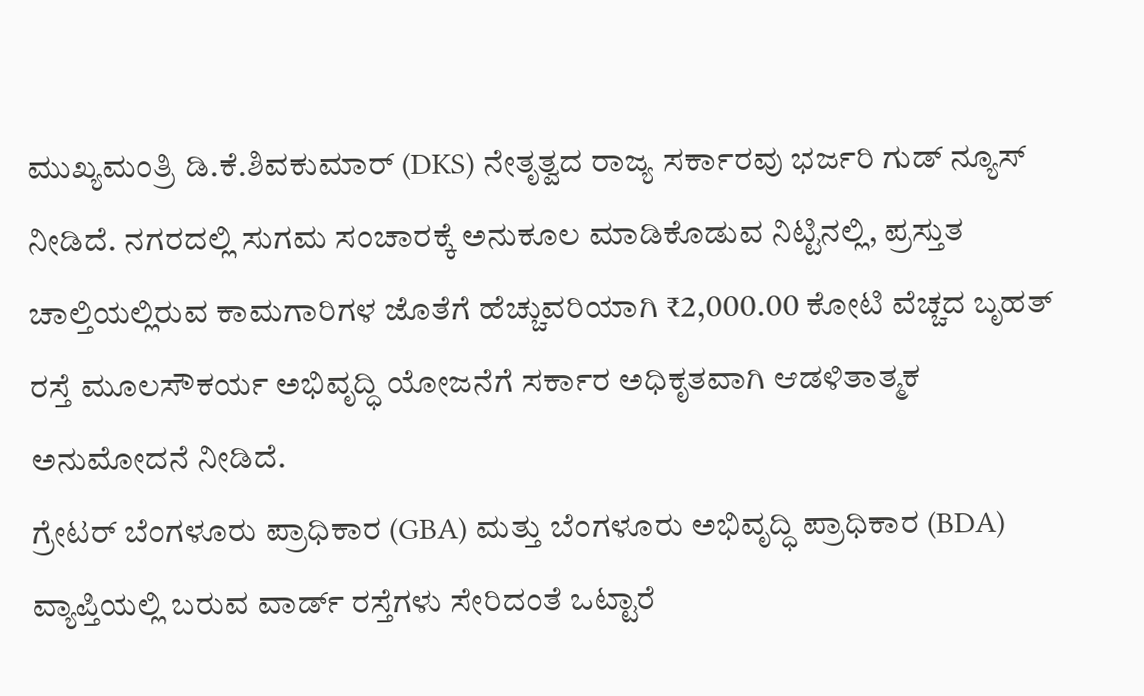ಮುಖ್ಯಮಂತ್ರಿ ಡಿ.ಕೆ.ಶಿವಕುಮಾರ್ (DKS) ನೇತೃತ್ವದ ರಾಜ್ಯ ಸರ್ಕಾರವು ಭರ್ಜರಿ ಗುಡ್ ನ್ಯೂಸ್ ನೀಡಿದೆ. ನಗರದಲ್ಲಿ ಸುಗಮ ಸಂಚಾರಕ್ಕೆ ಅನುಕೂಲ ಮಾಡಿಕೊಡುವ ನಿಟ್ಟಿನಲ್ಲಿ, ಪ್ರಸ್ತುತ ಚಾಲ್ತಿಯಲ್ಲಿರುವ ಕಾಮಗಾರಿಗಳ ಜೊತೆಗೆ ಹೆಚ್ಚುವರಿಯಾಗಿ ₹2,000.00 ಕೋಟಿ ವೆಚ್ಚದ ಬೃಹತ್ ರಸ್ತೆ ಮೂಲಸೌಕರ್ಯ ಅಭಿವೃದ್ಧಿ ಯೋಜನೆಗೆ ಸರ್ಕಾರ ಅಧಿಕೃತವಾಗಿ ಆಡಳಿತಾತ್ಮಕ ಅನುಮೋದನೆ ನೀಡಿದೆ.
ಗ್ರೇಟರ್ ಬೆಂಗಳೂರು ಪ್ರಾಧಿಕಾರ (GBA) ಮತ್ತು ಬೆಂಗಳೂರು ಅಭಿವೃದ್ಧಿ ಪ್ರಾಧಿಕಾರ (BDA) ವ್ಯಾಪ್ತಿಯಲ್ಲಿ ಬರುವ ವಾರ್ಡ್ ರಸ್ತೆಗಳು ಸೇರಿದಂತೆ ಒಟ್ಟಾರೆ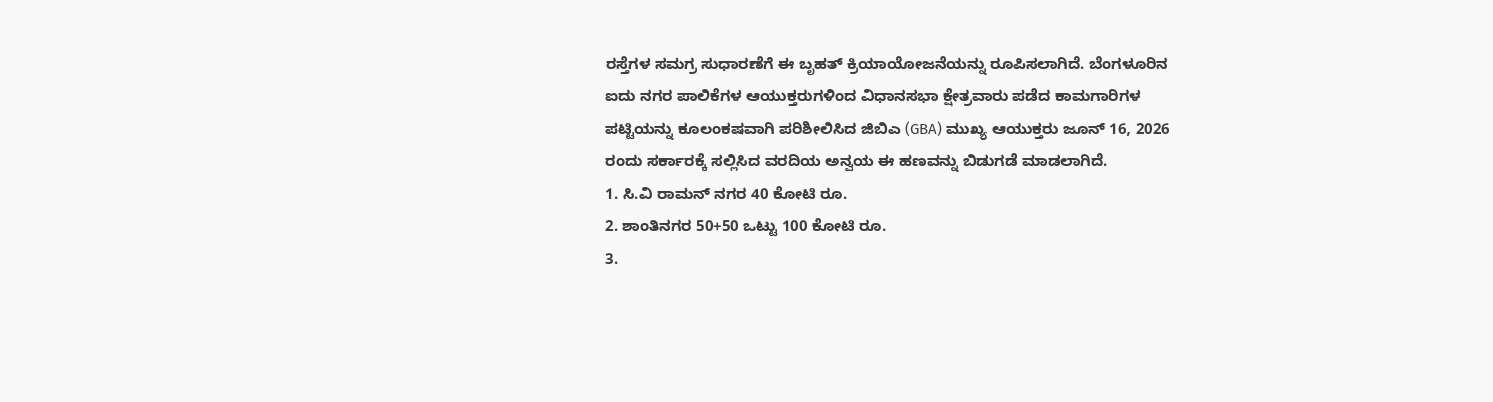ರಸ್ತೆಗಳ ಸಮಗ್ರ ಸುಧಾರಣೆಗೆ ಈ ಬೃಹತ್ ಕ್ರಿಯಾಯೋಜನೆಯನ್ನು ರೂಪಿಸಲಾಗಿದೆ. ಬೆಂಗಳೂರಿನ ಐದು ನಗರ ಪಾಲಿಕೆಗಳ ಆಯುಕ್ತರುಗಳಿಂದ ವಿಧಾನಸಭಾ ಕ್ಷೇತ್ರವಾರು ಪಡೆದ ಕಾಮಗಾರಿಗಳ ಪಟ್ಟಿಯನ್ನು ಕೂಲಂಕಷವಾಗಿ ಪರಿಶೀಲಿಸಿದ ಜಿಬಿಎ (GBA) ಮುಖ್ಯ ಆಯುಕ್ತರು ಜೂನ್ 16, 2026 ರಂದು ಸರ್ಕಾರಕ್ಕೆ ಸಲ್ಲಿಸಿದ ವರದಿಯ ಅನ್ವಯ ಈ ಹಣವನ್ನು ಬಿಡುಗಡೆ ಮಾಡಲಾಗಿದೆ.
1. ಸಿ.ವಿ ರಾಮನ್ ನಗರ 40 ಕೋಟಿ ರೂ.
2. ಶಾಂತಿನಗರ 50+50 ಒಟ್ಟು 100 ಕೋಟಿ ರೂ.
3.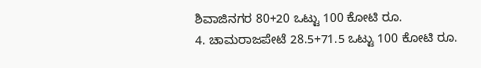ಶಿವಾಜಿನಗರ 80+20 ಒಟ್ಟು 100 ಕೋಟಿ ರೂ.
4. ಚಾಮರಾಜಪೇಟೆ 28.5+71.5 ಒಟ್ಟು 100 ಕೋಟಿ ರೂ.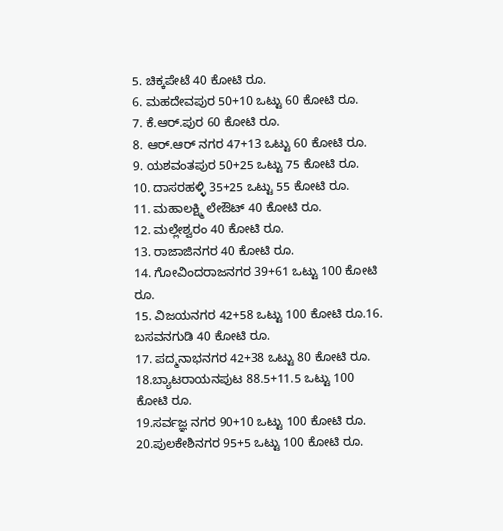5. ಚಿಕ್ಕಪೇಟೆ 40 ಕೋಟಿ ರೂ.
6. ಮಹದೇವಪುರ 50+10 ಒಟ್ಟು 60 ಕೋಟಿ ರೂ.
7. ಕೆ.ಆರ್.ಪುರ 60 ಕೋಟಿ ರೂ.
8. ಆರ್.ಆರ್ ನಗರ 47+13 ಒಟ್ಟು 60 ಕೋಟಿ ರೂ.
9. ಯಶವಂತಪುರ 50+25 ಒಟ್ಟು 75 ಕೋಟಿ ರೂ.
10. ದಾಸರಹಳ್ಳಿ 35+25 ಒಟ್ಟು 55 ಕೋಟಿ ರೂ.
11. ಮಹಾಲಕ್ಷ್ಮಿ ಲೇಔಟ್ 40 ಕೋಟಿ ರೂ.
12. ಮಲ್ಲೇಶ್ವರಂ 40 ಕೋಟಿ ರೂ.
13. ರಾಜಾಜಿನಗರ 40 ಕೋಟಿ ರೂ.
14. ಗೋವಿಂದರಾಜನಗರ 39+61 ಒಟ್ಟು 100 ಕೋಟಿ ರೂ.
15. ವಿಜಯನಗರ 42+58 ಒಟ್ಟು 100 ಕೋಟಿ ರೂ.16. ಬಸವನಗುಡಿ 40 ಕೋಟಿ ರೂ.
17. ಪದ್ಮನಾಭನಗರ 42+38 ಒಟ್ಟು 80 ಕೋಟಿ ರೂ.
18.ಬ್ಯಾಟರಾಯನಪುಟ 88.5+11.5 ಒಟ್ಟು 100 ಕೋಟಿ ರೂ.
19.ಸರ್ವಜ್ಞ ನಗರ 90+10 ಒಟ್ಟು 100 ಕೋಟಿ ರೂ.
20.ಪುಲಕೇಶಿನಗರ 95+5 ಒಟ್ಟು 100 ಕೋಟಿ ರೂ.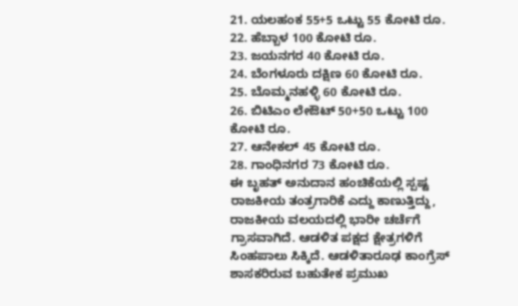21. ಯಲಹಂಕ 55+5 ಒಟ್ಟು 55 ಕೋಟಿ ರೂ.
22. ಹೆಬ್ಬಾಳ 100 ಕೋಟಿ ರೂ.
23. ಜಯನಗರ 40 ಕೋಟಿ ರೂ.
24. ಬೆಂಗಳೂರು ದಕ್ಷಿಣ 60 ಕೋಟಿ ರೂ.
25. ಬೊಮ್ಮನಹಳ್ಳಿ 60 ಕೋಟಿ ರೂ.
26. ಬಿಟಿಎಂ ಲೇಔಟ್ 50+50 ಒಟ್ಟು 100 ಕೋಟಿ ರೂ.
27. ಆನೇಕಲ್ 45 ಕೋಟಿ ರೂ.
28. ಗಾಂಧಿನಗರ 73 ಕೋಟಿ ರೂ.
ಈ ಬೃಹತ್ ಅನುದಾನ ಹಂಚಿಕೆಯಲ್ಲಿ ಸ್ಪಷ್ಟ ರಾಜಕೀಯ ತಂತ್ರಗಾರಿಕೆ ಎದ್ದು ಕಾಣುತ್ತಿದ್ದು, ರಾಜಕೀಯ ವಲಯದಲ್ಲಿ ಭಾರೀ ಚರ್ಚೆಗೆ ಗ್ರಾಸವಾಗಿದೆ. ಆಡಳಿತ ಪಕ್ಷದ ಕ್ಷೇತ್ರಗಳಿಗೆ ಸಿಂಹಪಾಲು ಸಿಕ್ಕಿದೆ. ಆಡಳಿತಾರೂಢ ಕಾಂಗ್ರೆಸ್ ಶಾಸಕರಿರುವ ಬಹುತೇಕ ಪ್ರಮುಖ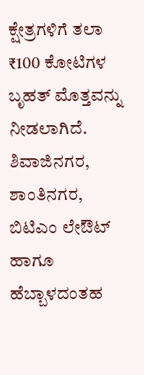ಕ್ಷೇತ್ರಗಳಿಗೆ ತಲಾ ₹100 ಕೋಟಿಗಳ ಬೃಹತ್ ಮೊತ್ತವನ್ನು ನೀಡಲಾಗಿದೆ. ಶಿವಾಜಿನಗರ, ಶಾಂತಿನಗರ, ಬಿಟಿಎಂ ಲೇಔಟ್ ಹಾಗೂ ಹೆಬ್ಬಾಳದಂತಹ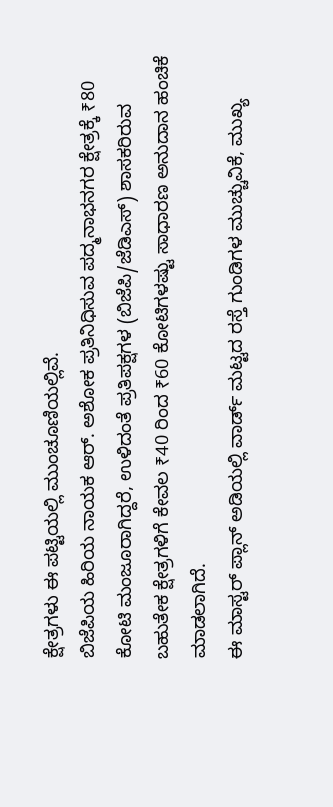ಕ್ಷೇತ್ರಗಳು ಈ ಪಟ್ಟಿಯಲ್ಲಿ ಮುಂಚೂಣಿಯಲ್ಲಿವೆ.
ಬಿಜೆಪಿಯ ಹಿರಿಯ ನಾಯಕ ಆರ್. ಅಶೋಕ ಪ್ರತಿನಿಧಿಸುವ ಪದ್ಮನಾಭನಗರ ಕ್ಷೇತ್ರಕ್ಕೆ ₹80 ಕೋಟಿ ಮಂಜೂರಾಗಿದ್ದರೆ, ಉಳಿದಂತೆ ಪ್ರತಿಪಕ್ಷಗಳ (ಬಿಜೆಪಿ/ಜೆಡಿಎಸ್) ಶಾಸಕರಿರುವ ಬಹುತೇಕ ಕ್ಷೇತ್ರಗಳಿಗೆ ಕೇವಲ ₹40 ರಿಂದ ₹60 ಕೋಟಿಗಳಷ್ಟು ಸಾಧಾರಣ ಅನುದಾನ ಹಂಚಿಕೆ ಮಾಡಲಾಗಿದೆ.
ಈ ಮಾಸ್ಟರ್ ಪ್ಲಾನ್ ಅಡಿಯಲ್ಲಿ ವಾರ್ಡ್ ಮಟ್ಟದ ರಸ್ತೆ ಗುಂಡಿಗಳ ಮುಚ್ಚುವಿಕೆ, ಮುಖ್ಯ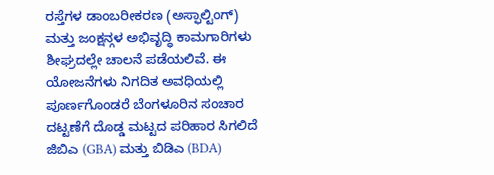ರಸ್ತೆಗಳ ಡಾಂಬರೀಕರಣ (ಅಸ್ಫಾಲ್ಟಿಂಗ್) ಮತ್ತು ಜಂಕ್ಷನ್ಗಳ ಅಭಿವೃದ್ಧಿ ಕಾಮಗಾರಿಗಳು ಶೀಘ್ರದಲ್ಲೇ ಚಾಲನೆ ಪಡೆಯಲಿವೆ. ಈ ಯೋಜನೆಗಳು ನಿಗದಿತ ಅವಧಿಯಲ್ಲಿ ಪೂರ್ಣಗೊಂಡರೆ ಬೆಂಗಳೂರಿನ ಸಂಚಾರ ದಟ್ಟಣೆಗೆ ದೊಡ್ಡ ಮಟ್ಟದ ಪರಿಹಾರ ಸಿಗಲಿದೆ ಜಿಬಿಎ (GBA) ಮತ್ತು ಬಿಡಿಎ (BDA)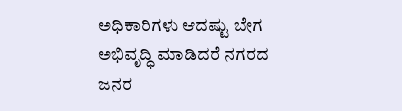ಅಧಿಕಾರಿಗಳು ಆದಷ್ಟು ಬೇಗ ಅಭಿವೃದ್ಧಿ ಮಾಡಿದರೆ ನಗರದ ಜನರ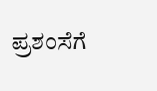ಪ್ರಶಂಸೆಗೆ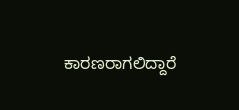ಕಾರಣರಾಗಲಿದ್ದಾರೆ